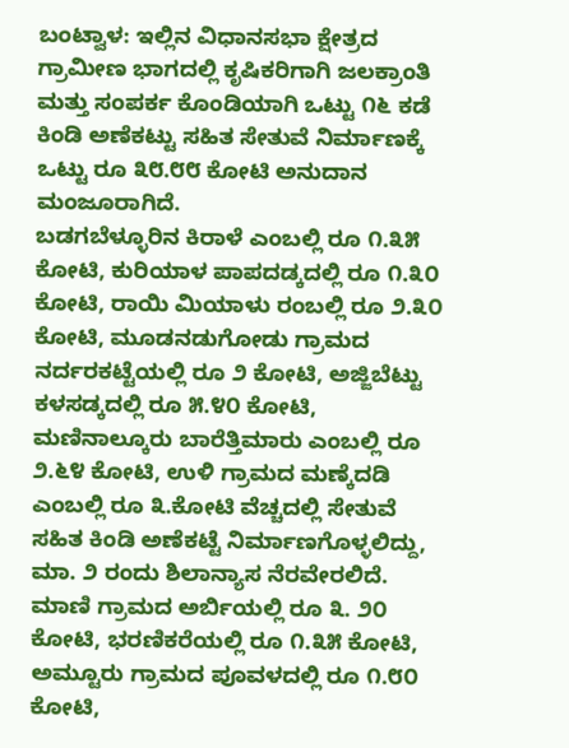ಬಂಟ್ವಾಳ: ಇಲ್ಲಿನ ವಿಧಾನಸಭಾ ಕ್ಷೇತ್ರದ ಗ್ರಾಮೀಣ ಭಾಗದಲ್ಲಿ ಕೃಷಿಕರಿಗಾಗಿ ಜಲಕ್ರಾಂತಿ ಮತ್ತು ಸಂಪರ್ಕ ಕೊಂಡಿಯಾಗಿ ಒಟ್ಟು ೧೬ ಕಡೆ ಕಿಂಡಿ ಅಣೆಕಟ್ಟು ಸಹಿತ ಸೇತುವೆ ನಿರ್ಮಾಣಕ್ಕೆ ಒಟ್ಟು ರೂ ೩೮.೮೮ ಕೋಟಿ ಅನುದಾನ ಮಂಜೂರಾಗಿದೆ.
ಬಡಗಬೆಳ್ಳೂರಿನ ಕಿರಾಳೆ ಎಂಬಲ್ಲಿ ರೂ ೧.೩೫ ಕೋಟಿ, ಕುರಿಯಾಳ ಪಾಪದಡ್ಕದಲ್ಲಿ ರೂ ೧.೩೦ ಕೋಟಿ, ರಾಯಿ ಮಿಯಾಳು ರಂಬಲ್ಲಿ ರೂ ೨.೩೦ ಕೋಟಿ, ಮೂಡನಡುಗೋಡು ಗ್ರಾಮದ ನರ್ದರಕಟ್ಟೆಯಲ್ಲಿ ರೂ ೨ ಕೋಟಿ, ಅಜ್ಜಿಬೆಟ್ಟು ಕಳಸಡ್ಕದಲ್ಲಿ ರೂ ೫.೪೦ ಕೋಟಿ, ಮಣಿನಾಲ್ಕೂರು ಬಾರೆತ್ತಿಮಾರು ಎಂಬಲ್ಲಿ ರೂ ೨.೬೪ ಕೋಟಿ, ಉಳಿ ಗ್ರಾಮದ ಮಣ್ಕೆದಡಿ ಎಂಬಲ್ಲಿ ರೂ ೩.ಕೋಟಿ ವೆಚ್ಚದಲ್ಲಿ ಸೇತುವೆ ಸಹಿತ ಕಿಂಡಿ ಅಣೆಕಟ್ಟೆ ನಿರ್ಮಾಣಗೊಳ್ಳಲಿದ್ದು, ಮಾ. ೨ ರಂದು ಶಿಲಾನ್ಯಾಸ ನೆರವೇರಲಿದೆ.
ಮಾಣಿ ಗ್ರಾಮದ ಅರ್ಬಿಯಲ್ಲಿ ರೂ ೩. ೨೦ ಕೋಟಿ, ಭರಣಿಕರೆಯಲ್ಲಿ ರೂ ೧.೩೫ ಕೋಟಿ, ಅಮ್ಟೂರು ಗ್ರಾಮದ ಪೂವಳದಲ್ಲಿ ರೂ ೧.೮೦ ಕೋಟಿ,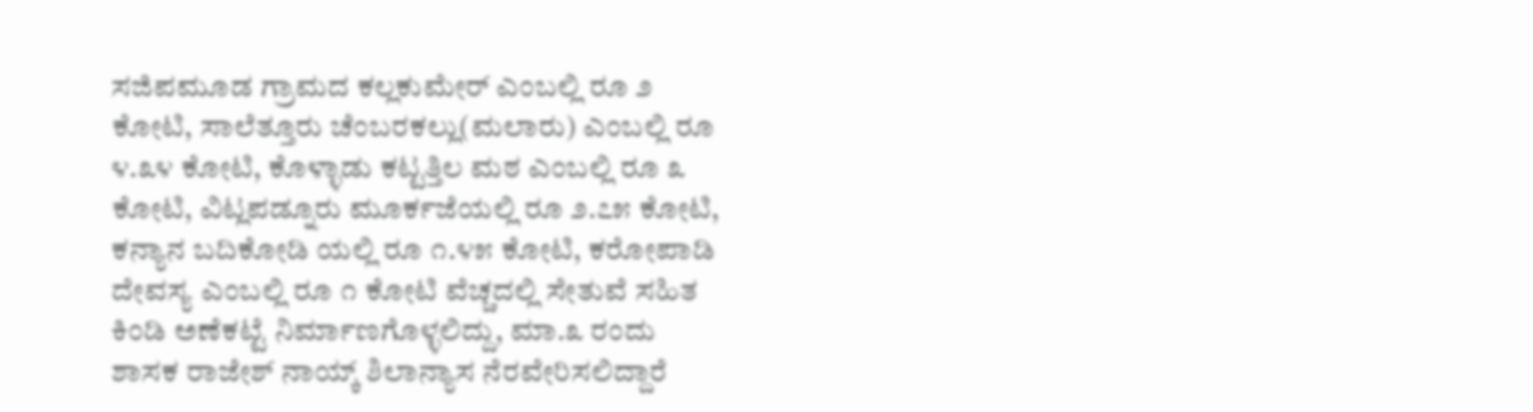ಸಜಿಪಮೂಡ ಗ್ರಾಮದ ಕಲ್ಲಕುಮೇರ್ ಎಂಬಲ್ಲಿ ರೂ ೨ ಕೋಟಿ, ಸಾಲೆತ್ತೂರು ಚೆಂಬರಕಲ್ಲು(ಮಲಾರು) ಎಂಬಲ್ಲಿ ರೂ ೪.೩೪ ಕೋಟಿ, ಕೊಳ್ಳಾಡು ಕಟ್ಟತ್ತಿಲ ಮಠ ಎಂಬಲ್ಲಿ ರೂ ೩ ಕೋಟಿ, ವಿಟ್ಲಪಡ್ನೂರು ಮೂರ್ಕಜೆಯಲ್ಲಿ ರೂ ೨.೭೫ ಕೋಟಿ, ಕನ್ಯಾನ ಬದಿಕೋಡಿ ಯಲ್ಲಿ ರೂ ೧.೪೫ ಕೋಟಿ, ಕರೋಪಾಡಿ ದೇವಸ್ಯ ಎಂಬಲ್ಲಿ ರೂ ೧ ಕೋಟಿ ವೆಚ್ಚದಲ್ಲಿ ಸೇತುವೆ ಸಹಿತ ಕಿಂಡಿ ಅಣೆಕಟ್ಟೆ ನಿರ್ಮಾಣಗೊಳ್ಳಲಿದ್ದು, ಮಾ.೩ ರಂದು ಶಾಸಕ ರಾಜೇಶ್ ನಾಯ್ಕ್ ಶಿಲಾನ್ಯಾಸ ನೆರವೇರಿಸಲಿದ್ದಾರೆ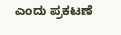ಎಂದು ಪ್ರಕಟಣೆ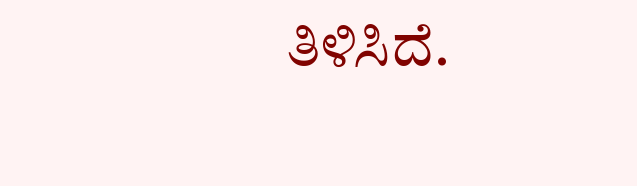ತಿಳಿಸಿದೆ.